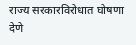राज्य सरकारविरोधात घोषणा देणे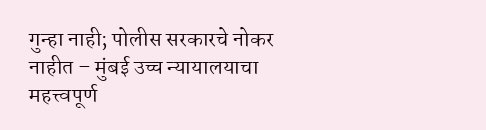गुन्हा नाही; पोलीस सरकारचे नोकर नाहीत – मुंबई उच्च न्यायालयाचा महत्त्वपूर्ण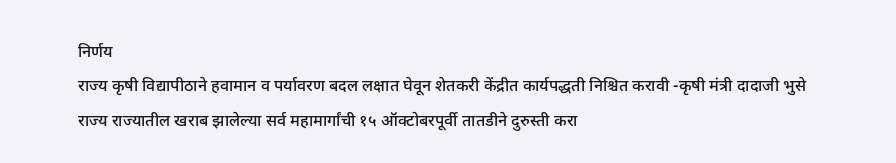निर्णय
राज्य कृषी विद्यापीठाने हवामान व पर्यावरण बदल लक्षात घेवून शेतकरी केंद्रीत कार्यपद्धती निश्चित करावी -कृषी मंत्री दादाजी भुसे
राज्य राज्यातील खराब झालेल्या सर्व महामार्गांची १५ ऑक्टोबरपूर्वी तातडीने दुरुस्ती करा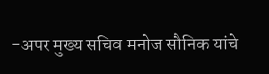-अपर मुख्य सचिव मनोज सौनिक यांचे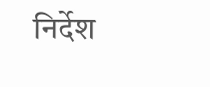निर्देश